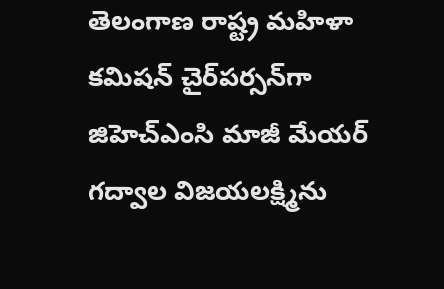తెలంగాణ రాష్ట్ర మహిళా కమిషన్ చైర్‌పర్సన్‌గా జిహెచ్‌ఎంసి మాజీ మేయర్ గద్వాల విజయలక్ష్మిను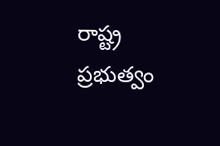రాష్ట్ర ప్రభుత్వం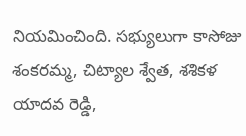నియమించింది. సభ్యులుగా కాసోజు శంకరమ్మ, చిట్యాల శ్వేత, శశికళ యాదవ రెడ్డి,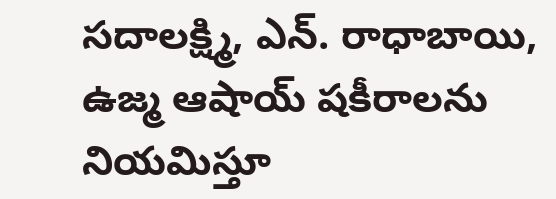సదాలక్ష్మి, ఎన్. రాధాబాయి, ఉజ్మ ఆషాయ్ షకీరాలను నియమిస్తూ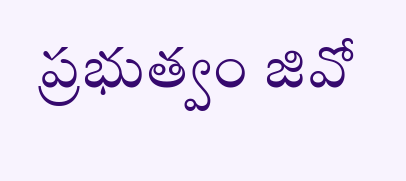ప్రభుత్వం జివో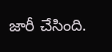జారీ చేసింది.